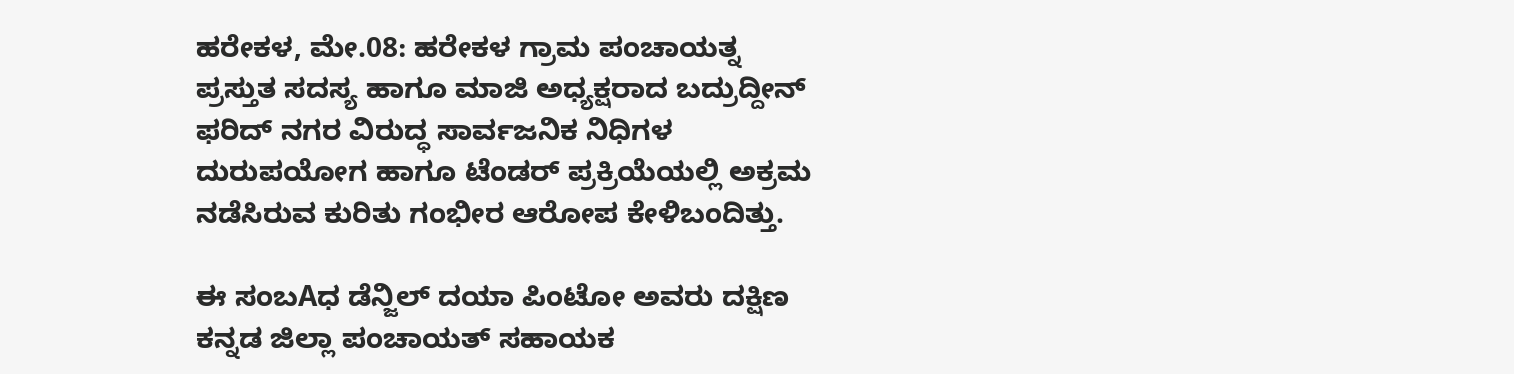ಹರೇಕಳ, ಮೇ.08: ಹರೇಕಳ ಗ್ರಾಮ ಪಂಚಾಯತ್ನ ಪ್ರಸ್ತುತ ಸದಸ್ಯ ಹಾಗೂ ಮಾಜಿ ಅಧ್ಯಕ್ಷರಾದ ಬದ್ರುದ್ದೀನ್ ಫರಿದ್ ನಗರ ವಿರುದ್ಧ ಸಾರ್ವಜನಿಕ ನಿಧಿಗಳ ದುರುಪಯೋಗ ಹಾಗೂ ಟೆಂಡರ್ ಪ್ರಕ್ರಿಯೆಯಲ್ಲಿ ಅಕ್ರಮ ನಡೆಸಿರುವ ಕುರಿತು ಗಂಭೀರ ಆರೋಪ ಕೇಳಿಬಂದಿತ್ತು.

ಈ ಸಂಬAಧ ಡೆನ್ಜಿಲ್ ದಯಾ ಪಿಂಟೋ ಅವರು ದಕ್ಷಿಣ ಕನ್ನಡ ಜಿಲ್ಲಾ ಪಂಚಾಯತ್ ಸಹಾಯಕ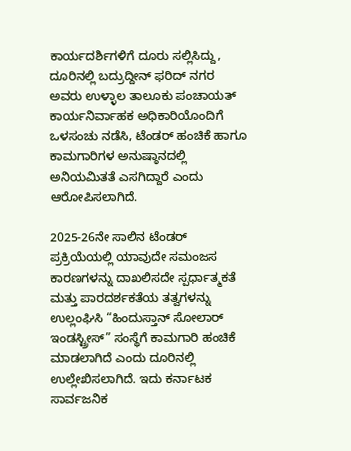ಕಾರ್ಯದರ್ಶಿಗಳಿಗೆ ದೂರು ಸಲ್ಲಿಸಿದ್ದು, ದೂರಿನಲ್ಲಿ ಬದ್ರುದ್ದೀನ್ ಫರಿದ್ ನಗರ ಅವರು ಉಳ್ಳಾಲ ತಾಲೂಕು ಪಂಚಾಯತ್ ಕಾರ್ಯನಿರ್ವಾಹಕ ಅಧಿಕಾರಿಯೊಂದಿಗೆ ಒಳಸಂಚು ನಡೆಸಿ, ಟೆಂಡರ್ ಹಂಚಿಕೆ ಹಾಗೂ ಕಾಮಗಾರಿಗಳ ಅನುಷ್ಠಾನದಲ್ಲಿ ಅನಿಯಮಿತತೆ ಎಸಗಿದ್ದಾರೆ ಎಂದು ಆರೋಪಿಸಲಾಗಿದೆ.

2025-26ನೇ ಸಾಲಿನ ಟೆಂಡರ್ ಪ್ರಕ್ರಿಯೆಯಲ್ಲಿ ಯಾವುದೇ ಸಮಂಜಸ ಕಾರಣಗಳನ್ನು ದಾಖಲಿಸದೇ ಸ್ಪರ್ಧಾತ್ಮಕತೆ ಮತ್ತು ಪಾರದರ್ಶಕತೆಯ ತತ್ವಗಳನ್ನು ಉಲ್ಲಂಘಿಸಿ “ಹಿಂದುಸ್ತಾನ್ ಸೋಲಾರ್ ಇಂಡಸ್ಟ್ರೀಸ್” ಸಂಸ್ಥೆಗೆ ಕಾಮಗಾರಿ ಹಂಚಿಕೆ ಮಾಡಲಾಗಿದೆ ಎಂದು ದೂರಿನಲ್ಲಿ ಉಲ್ಲೇಖಿಸಲಾಗಿದೆ. ಇದು ಕರ್ನಾಟಕ ಸಾರ್ವಜನಿಕ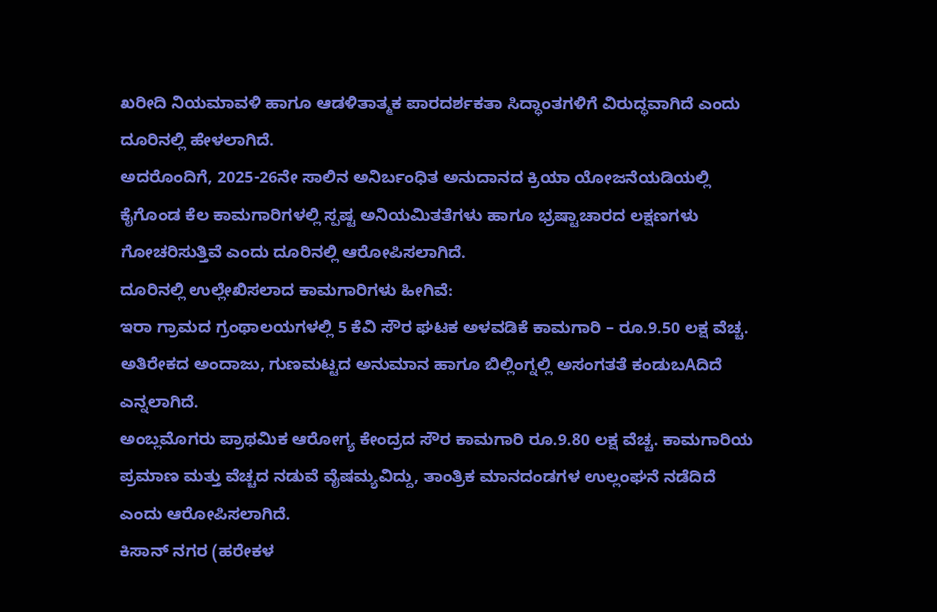ಖರೀದಿ ನಿಯಮಾವಳಿ ಹಾಗೂ ಆಡಳಿತಾತ್ಮಕ ಪಾರದರ್ಶಕತಾ ಸಿದ್ಧಾಂತಗಳಿಗೆ ವಿರುದ್ಧವಾಗಿದೆ ಎಂದು ದೂರಿನಲ್ಲಿ ಹೇಳಲಾಗಿದೆ.
ಅದರೊಂದಿಗೆ, 2025-26ನೇ ಸಾಲಿನ ಅನಿರ್ಬಂಧಿತ ಅನುದಾನದ ಕ್ರಿಯಾ ಯೋಜನೆಯಡಿಯಲ್ಲಿ ಕೈಗೊಂಡ ಕೆಲ ಕಾಮಗಾರಿಗಳಲ್ಲಿ ಸ್ಪಷ್ಟ ಅನಿಯಮಿತತೆಗಳು ಹಾಗೂ ಭ್ರಷ್ಟಾಚಾರದ ಲಕ್ಷಣಗಳು ಗೋಚರಿಸುತ್ತಿವೆ ಎಂದು ದೂರಿನಲ್ಲಿ ಆರೋಪಿಸಲಾಗಿದೆ.
ದೂರಿನಲ್ಲಿ ಉಲ್ಲೇಖಿಸಲಾದ ಕಾಮಗಾರಿಗಳು ಹೀಗಿವೆ:
ಇರಾ ಗ್ರಾಮದ ಗ್ರಂಥಾಲಯಗಳಲ್ಲಿ 5 ಕೆವಿ ಸೌರ ಘಟಕ ಅಳವಡಿಕೆ ಕಾಮಗಾರಿ – ರೂ.9.50 ಲಕ್ಷ ವೆಚ್ಚ. ಅತಿರೇಕದ ಅಂದಾಜು, ಗುಣಮಟ್ಟದ ಅನುಮಾನ ಹಾಗೂ ಬಿಲ್ಲಿಂಗ್ನಲ್ಲಿ ಅಸಂಗತತೆ ಕಂಡುಬAದಿದೆ ಎನ್ನಲಾಗಿದೆ.
ಅಂಬ್ಲಮೊಗರು ಪ್ರಾಥಮಿಕ ಆರೋಗ್ಯ ಕೇಂದ್ರದ ಸೌರ ಕಾಮಗಾರಿ ರೂ.9.80 ಲಕ್ಷ ವೆಚ್ಚ. ಕಾಮಗಾರಿಯ ಪ್ರಮಾಣ ಮತ್ತು ವೆಚ್ಚದ ನಡುವೆ ವೈಷಮ್ಯವಿದ್ದು, ತಾಂತ್ರಿಕ ಮಾನದಂಡಗಳ ಉಲ್ಲಂಘನೆ ನಡೆದಿದೆ ಎಂದು ಆರೋಪಿಸಲಾಗಿದೆ.
ಕಿಸಾನ್ ನಗರ (ಹರೇಕಳ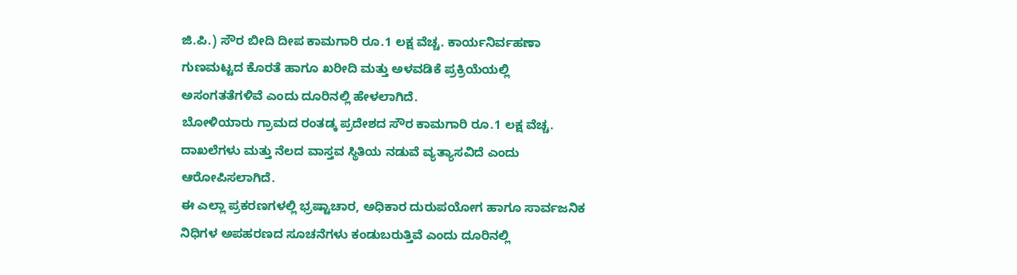ಜಿ.ಪಿ.) ಸೌರ ಬೀದಿ ದೀಪ ಕಾಮಗಾರಿ ರೂ.1 ಲಕ್ಷ ವೆಚ್ಚ. ಕಾರ್ಯನಿರ್ವಹಣಾ ಗುಣಮಟ್ಟದ ಕೊರತೆ ಹಾಗೂ ಖರೀದಿ ಮತ್ತು ಅಳವಡಿಕೆ ಪ್ರಕ್ರಿಯೆಯಲ್ಲಿ ಅಸಂಗತತೆಗಳಿವೆ ಎಂದು ದೂರಿನಲ್ಲಿ ಹೇಳಲಾಗಿದೆ.
ಬೋಳಿಯಾರು ಗ್ರಾಮದ ರಂತಡ್ಕ ಪ್ರದೇಶದ ಸೌರ ಕಾಮಗಾರಿ ರೂ.1 ಲಕ್ಷ ವೆಚ್ಚ. ದಾಖಲೆಗಳು ಮತ್ತು ನೆಲದ ವಾಸ್ತವ ಸ್ಥಿತಿಯ ನಡುವೆ ವ್ಯತ್ಯಾಸವಿದೆ ಎಂದು ಆರೋಪಿಸಲಾಗಿದೆ.
ಈ ಎಲ್ಲಾ ಪ್ರಕರಣಗಳಲ್ಲಿ ಭ್ರಷ್ಟಾಚಾರ, ಅಧಿಕಾರ ದುರುಪಯೋಗ ಹಾಗೂ ಸಾರ್ವಜನಿಕ ನಿಧಿಗಳ ಅಪಹರಣದ ಸೂಚನೆಗಳು ಕಂಡುಬರುತ್ತಿವೆ ಎಂದು ದೂರಿನಲ್ಲಿ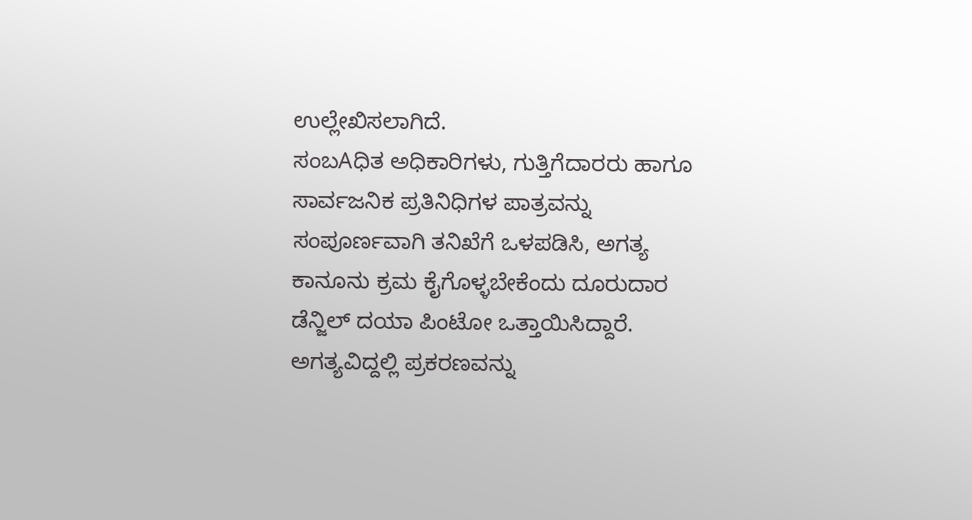ಉಲ್ಲೇಖಿಸಲಾಗಿದೆ.
ಸಂಬAಧಿತ ಅಧಿಕಾರಿಗಳು, ಗುತ್ತಿಗೆದಾರರು ಹಾಗೂ ಸಾರ್ವಜನಿಕ ಪ್ರತಿನಿಧಿಗಳ ಪಾತ್ರವನ್ನು ಸಂಪೂರ್ಣವಾಗಿ ತನಿಖೆಗೆ ಒಳಪಡಿಸಿ, ಅಗತ್ಯ ಕಾನೂನು ಕ್ರಮ ಕೈಗೊಳ್ಳಬೇಕೆಂದು ದೂರುದಾರ ಡೆನ್ಜಿಲ್ ದಯಾ ಪಿಂಟೋ ಒತ್ತಾಯಿಸಿದ್ದಾರೆ. ಅಗತ್ಯವಿದ್ದಲ್ಲಿ ಪ್ರಕರಣವನ್ನು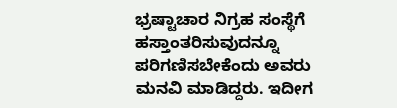ಭ್ರಷ್ಟಾಚಾರ ನಿಗ್ರಹ ಸಂಸ್ಥೆಗೆ ಹಸ್ತಾಂತರಿಸುವುದನ್ನೂ ಪರಿಗಣಿಸಬೇಕೆಂದು ಅವರು ಮನವಿ ಮಾಡಿದ್ದರು. ಇದೀಗ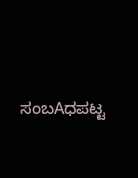ಸಂಬAಧಪಟ್ಟ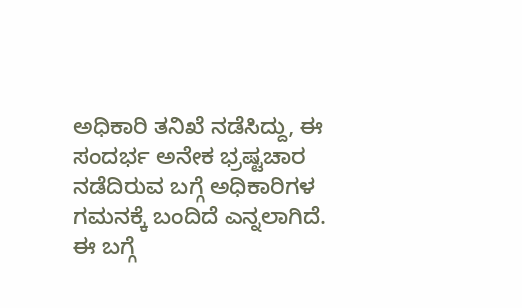ಅಧಿಕಾರಿ ತನಿಖೆ ನಡೆಸಿದ್ದು, ಈ ಸಂದರ್ಭ ಅನೇಕ ಭ್ರಷ್ಟಚಾರ ನಡೆದಿರುವ ಬಗ್ಗೆ ಅಧಿಕಾರಿಗಳ ಗಮನಕ್ಕೆ ಬಂದಿದೆ ಎನ್ನಲಾಗಿದೆ. ಈ ಬಗ್ಗೆ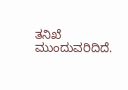ತನಿಖೆ ಮುಂದುವರಿದಿದೆ.